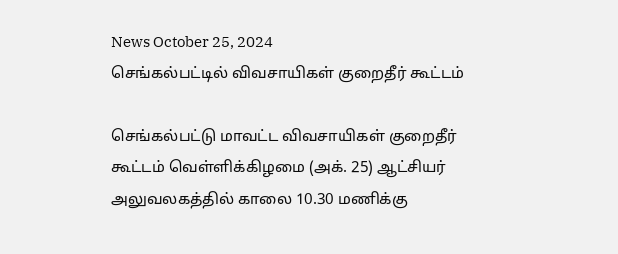News October 25, 2024
செங்கல்பட்டில் விவசாயிகள் குறைதீர் கூட்டம்

செங்கல்பட்டு மாவட்ட விவசாயிகள் குறைதீர் கூட்டம் வெள்ளிக்கிழமை (அக். 25) ஆட்சியர் அலுவலகத்தில் காலை 10.30 மணிக்கு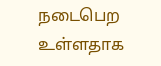நடைபெற உள்ளதாக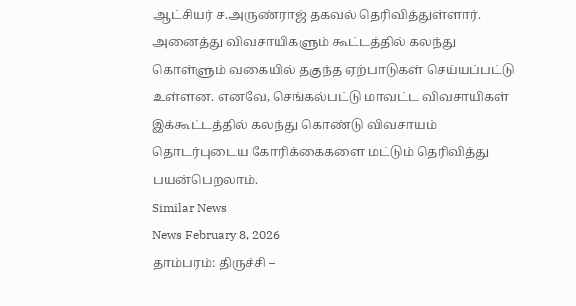ஆட்சியர் ச.அருண்ராஜ் தகவல் தெரிவித்துள்ளார். அனைத்து விவசாயிகளும் கூட்டத்தில் கலந்து கொள்ளும் வகையில் தகுந்த ஏற்பாடுகள் செய்யப்பட்டு உள்ளன. எனவே, செங்கல்பட்டு மாவட்ட விவசாயிகள் இக்கூட்டத்தில் கலந்து கொண்டு விவசாயம் தொடர்புடைய கோரிக்கைகளை மட்டும் தெரிவித்து பயன்பெறலாம்.
Similar News
News February 8, 2026
தாம்பரம்: திருச்சி –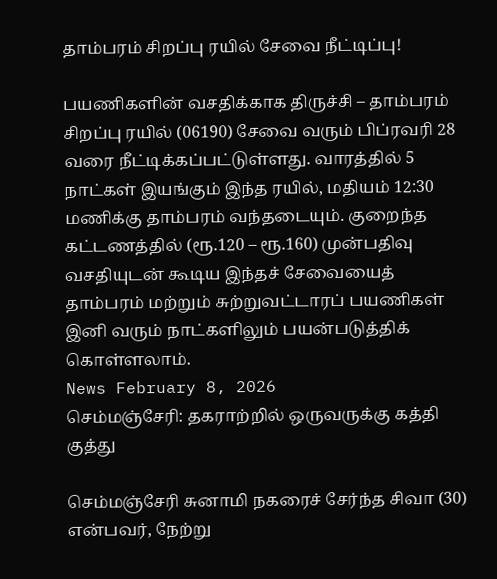தாம்பரம் சிறப்பு ரயில் சேவை நீட்டிப்பு!

பயணிகளின் வசதிக்காக திருச்சி – தாம்பரம் சிறப்பு ரயில் (06190) சேவை வரும் பிப்ரவரி 28 வரை நீட்டிக்கப்பட்டுள்ளது. வாரத்தில் 5 நாட்கள் இயங்கும் இந்த ரயில், மதியம் 12:30 மணிக்கு தாம்பரம் வந்தடையும். குறைந்த கட்டணத்தில் (ரூ.120 – ரூ.160) முன்பதிவு வசதியுடன் கூடிய இந்தச் சேவையைத் தாம்பரம் மற்றும் சுற்றுவட்டாரப் பயணிகள் இனி வரும் நாட்களிலும் பயன்படுத்திக் கொள்ளலாம்.
News February 8, 2026
செம்மஞ்சேரி: தகராற்றில் ஒருவருக்கு கத்தி குத்து

செம்மஞ்சேரி சுனாமி நகரைச் சேர்ந்த சிவா (30) என்பவர், நேற்று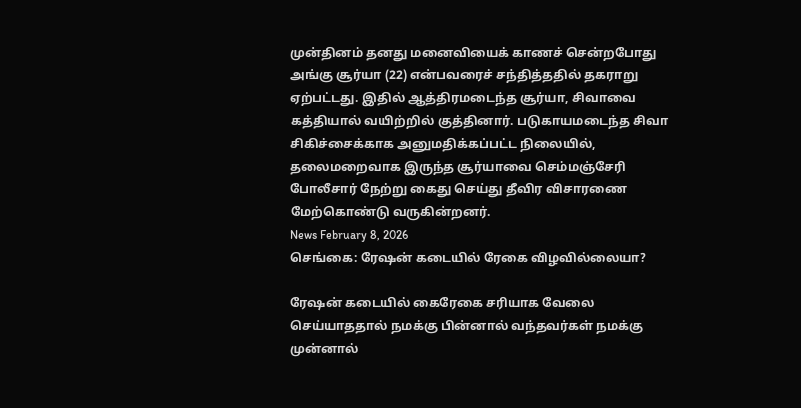முன்தினம் தனது மனைவியைக் காணச் சென்றபோது அங்கு சூர்யா (22) என்பவரைச் சந்தித்ததில் தகராறு ஏற்பட்டது. இதில் ஆத்திரமடைந்த சூர்யா, சிவாவை கத்தியால் வயிற்றில் குத்தினார். படுகாயமடைந்த சிவா சிகிச்சைக்காக அனுமதிக்கப்பட்ட நிலையில், தலைமறைவாக இருந்த சூர்யாவை செம்மஞ்சேரி போலீசார் நேற்று கைது செய்து தீவிர விசாரணை மேற்கொண்டு வருகின்றனர்.
News February 8, 2026
செங்கை: ரேஷன் கடையில் ரேகை விழவில்லையா?

ரேஷன் கடையில் கைரேகை சரியாக வேலை செய்யாததால் நமக்கு பின்னால் வந்தவர்கள் நமக்கு முன்னால்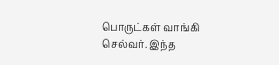பொருட்கள் வாங்கி செல்வர். இந்த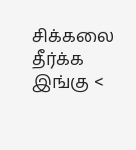சிக்கலை தீர்க்க இங்கு <